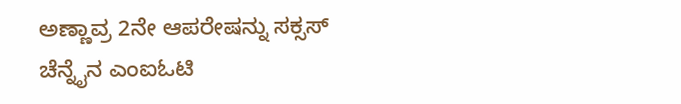ಅಣ್ಣಾವ್ರ 2ನೇ ಆಪರೇಷನ್ನು ಸಕ್ಸಸ್
ಚೆನ್ನೈನ ಎಂಐಓಟಿ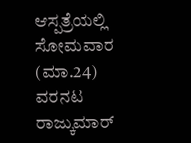ಆಸ್ಪತ್ರೆಯಲ್ಲಿ ಸೋಮವಾರ (ಮಾ.24) ವರನಟ ರಾಜ್ಕುಮಾರ್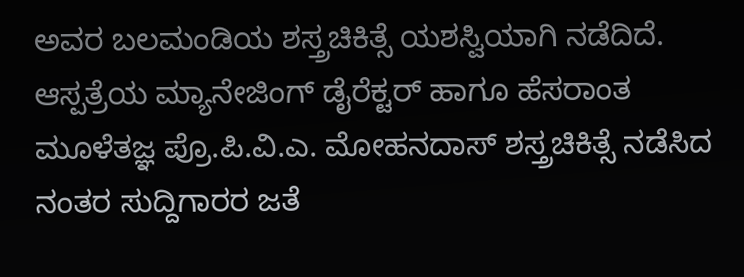ಅವರ ಬಲಮಂಡಿಯ ಶಸ್ತ್ರಚಿಕಿತ್ಸೆ ಯಶಸ್ವಿಯಾಗಿ ನಡೆದಿದೆ.
ಆಸ್ಪತ್ರೆಯ ಮ್ಯಾನೇಜಿಂಗ್ ಡೈರೆಕ್ಟರ್ ಹಾಗೂ ಹೆಸರಾಂತ ಮೂಳೆತಜ್ಞ ಪ್ರೊ.ಪಿ.ವಿ.ಎ. ಮೋಹನದಾಸ್ ಶಸ್ತ್ರಚಿಕಿತ್ಸೆ ನಡೆಸಿದ ನಂತರ ಸುದ್ದಿಗಾರರ ಜತೆ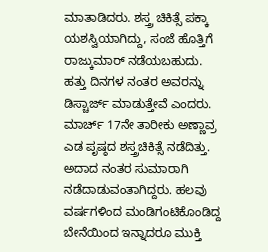ಮಾತಾಡಿದರು. ಶಸ್ತ್ರ ಚಿಕಿತ್ಸೆ ಪಕ್ಕಾ ಯಶಸ್ವಿಯಾಗಿದ್ದು, ಸಂಜೆ ಹೊತ್ತಿಗೆ ರಾಜ್ಕುಮಾರ್ ನಡೆಯಬಹುದು. ಹತ್ತು ದಿನಗಳ ನಂತರ ಅವರನ್ನು ಡಿಸ್ಚಾರ್ಜ್ ಮಾಡುತ್ತೇವೆ ಎಂದರು.
ಮಾರ್ಚ್ 17ನೇ ತಾರೀಕು ಅಣ್ಣಾವ್ರ ಎಡ ಪೃಷ್ಠದ ಶಸ್ತ್ರಚಿಕಿತ್ಸೆ ನಡೆದಿತ್ತು. ಅದಾದ ನಂತರ ಸುಮಾರಾಗಿ ನಡೆದಾಡುವಂತಾಗಿದ್ದರು. ಹಲವು ವರ್ಷಗಳಿಂದ ಮಂಡಿಗಂಟಿಕೊಂಡಿದ್ದ ಬೇನೆಯಿಂದ ಇನ್ನಾದರೂ ಮುಕ್ತಿ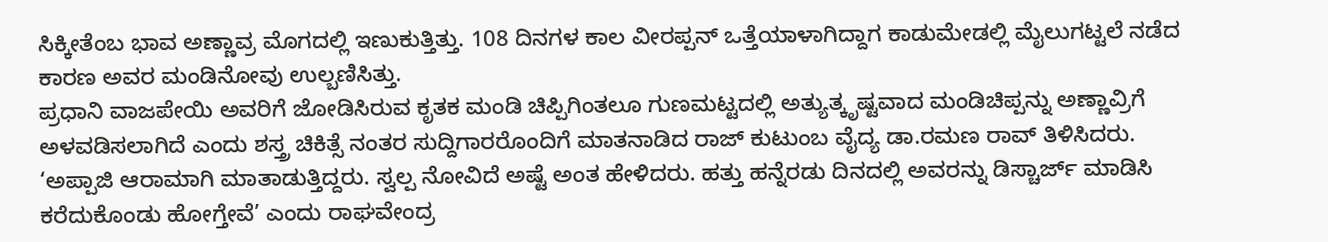ಸಿಕ್ಕೀತೆಂಬ ಭಾವ ಅಣ್ಣಾವ್ರ ಮೊಗದಲ್ಲಿ ಇಣುಕುತ್ತಿತ್ತು. 108 ದಿನಗಳ ಕಾಲ ವೀರಪ್ಪನ್ ಒತ್ತೆಯಾಳಾಗಿದ್ದಾಗ ಕಾಡುಮೇಡಲ್ಲಿ ಮೈಲುಗಟ್ಟಲೆ ನಡೆದ ಕಾರಣ ಅವರ ಮಂಡಿನೋವು ಉಲ್ಬಣಿಸಿತ್ತು.
ಪ್ರಧಾನಿ ವಾಜಪೇಯಿ ಅವರಿಗೆ ಜೋಡಿಸಿರುವ ಕೃತಕ ಮಂಡಿ ಚಿಪ್ಪಿಗಿಂತಲೂ ಗುಣಮಟ್ಟದಲ್ಲಿ ಅತ್ಯುತ್ಕೃಷ್ಟವಾದ ಮಂಡಿಚಿಪ್ಪನ್ನು ಅಣ್ಣಾವ್ರಿಗೆ ಅಳವಡಿಸಲಾಗಿದೆ ಎಂದು ಶಸ್ತ್ರ ಚಿಕಿತ್ಸೆ ನಂತರ ಸುದ್ದಿಗಾರರೊಂದಿಗೆ ಮಾತನಾಡಿದ ರಾಜ್ ಕುಟುಂಬ ವೈದ್ಯ ಡಾ.ರಮಣ ರಾವ್ ತಿಳಿಸಿದರು.
‘ಅಪ್ಪಾಜಿ ಆರಾಮಾಗಿ ಮಾತಾಡುತ್ತಿದ್ದರು. ಸ್ವಲ್ಪ ನೋವಿದೆ ಅಷ್ಟೆ ಅಂತ ಹೇಳಿದರು. ಹತ್ತು ಹನ್ನೆರಡು ದಿನದಲ್ಲಿ ಅವರನ್ನು ಡಿಸ್ಚಾರ್ಜ್ ಮಾಡಿಸಿ ಕರೆದುಕೊಂಡು ಹೋಗ್ತೇವೆ’ ಎಂದು ರಾಘವೇಂದ್ರ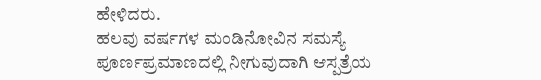ಹೇಳಿದರು.
ಹಲವು ವರ್ಷಗಳ ಮಂಡಿನೋವಿನ ಸಮಸ್ಯೆ ಪೂರ್ಣಪ್ರಮಾಣದಲ್ಲಿ ನೀಗುವುದಾಗಿ ಆಸ್ಪತ್ರೆಯ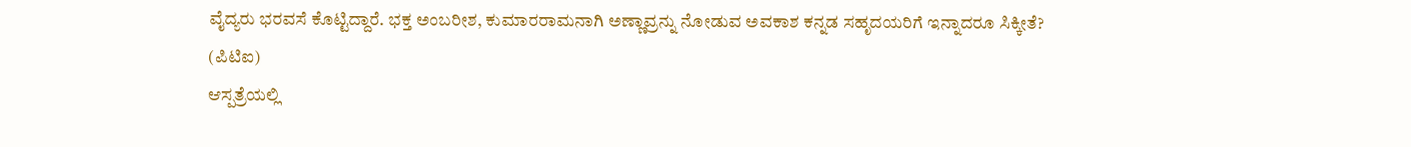ವೈದ್ಯರು ಭರವಸೆ ಕೊಟ್ಟಿದ್ದಾರೆ. ಭಕ್ತ ಅಂಬರೀಶ, ಕುಮಾರರಾಮನಾಗಿ ಅಣ್ಣಾವ್ರನ್ನು ನೋಡುವ ಅವಕಾಶ ಕನ್ನಡ ಸಹೃದಯರಿಗೆ ಇನ್ನಾದರೂ ಸಿಕ್ಕೀತೆ?
(ಪಿಟಿಐ)
ಆಸ್ಪತ್ರೆಯಲ್ಲಿ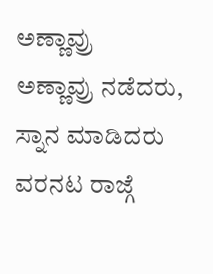ಅಣ್ಣಾವ್ರು
ಅಣ್ಣಾವ್ರು ನಡೆದರು, ಸ್ನಾನ ಮಾಡಿದರು
ವರನಟ ರಾಜ್ಗೆ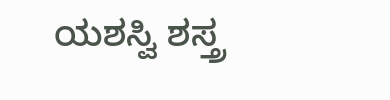ಯಶಸ್ವಿ ಶಸ್ತ್ರ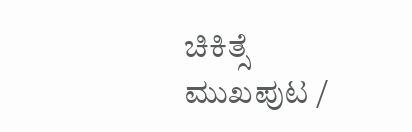ಚಿಕಿತ್ಸೆ
ಮುಖಪುಟ /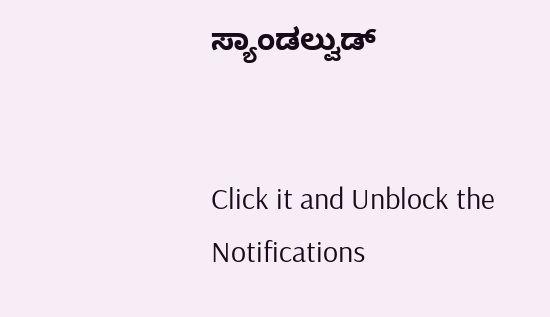ಸ್ಯಾಂಡಲ್ವುಡ್


Click it and Unblock the Notifications